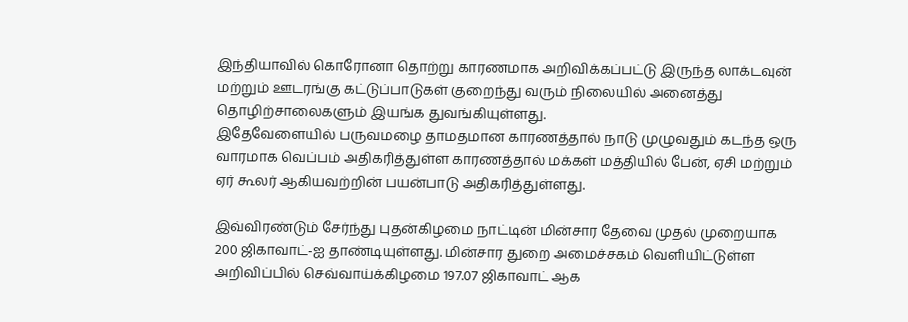இந்தியாவில் கொரோனா தொற்று காரணமாக அறிவிக்கப்பட்டு இருந்த லாக்டவுன் மற்றும் ஊடரங்கு கட்டுப்பாடுகள் குறைந்து வரும் நிலையில் அனைத்து தொழிற்சாலைகளும் இயங்க துவங்கியுள்ளது.
இதேவேளையில் பருவமழை தாமதமான காரணத்தால் நாடு முழுவதும் கடந்த ஒரு வாரமாக வெப்பம் அதிகரித்துள்ள காரணத்தால் மக்கள் மத்தியில் பேன், ஏசி மற்றும் ஏர் கூலர் ஆகியவற்றின் பயன்பாடு அதிகரித்துள்ளது.

இவ்விரண்டும் சேர்ந்து புதன்கிழமை நாட்டின் மின்சார தேவை முதல் முறையாக 200 ஜிகாவாட்-ஐ தாண்டியுள்ளது. மின்சார துறை அமைச்சகம் வெளியிட்டுள்ள அறிவிப்பில் செவ்வாய்க்கிழமை 197.07 ஜிகாவாட் ஆக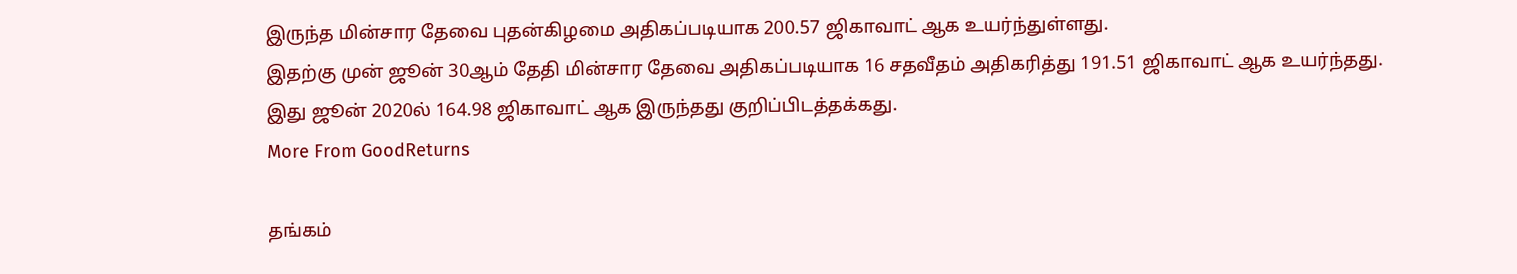இருந்த மின்சார தேவை புதன்கிழமை அதிகப்படியாக 200.57 ஜிகாவாட் ஆக உயர்ந்துள்ளது.
இதற்கு முன் ஜூன் 30ஆம் தேதி மின்சார தேவை அதிகப்படியாக 16 சதவீதம் அதிகரித்து 191.51 ஜிகாவாட் ஆக உயர்ந்தது. இது ஜூன் 2020ல் 164.98 ஜிகாவாட் ஆக இருந்தது குறிப்பிடத்தக்கது.
More From GoodReturns

தங்கம்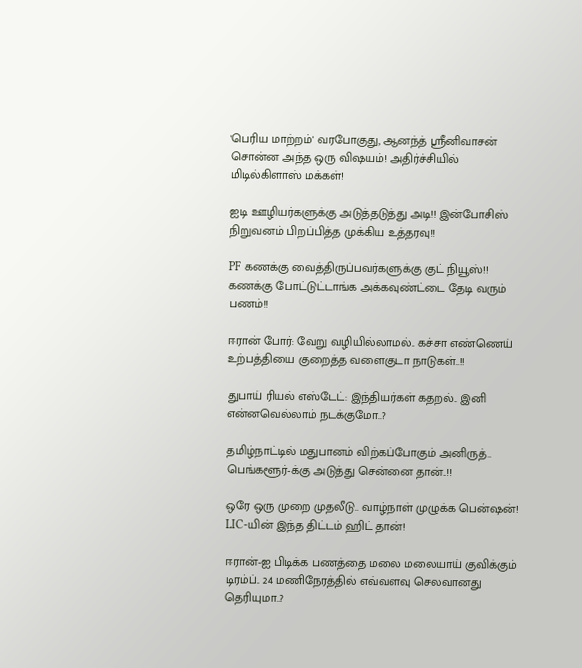'பெரிய மாற்றம்' வரபோகுது, ஆனந்த் ஸ்ரீனிவாசன் சொன்ன அந்த ஒரு விஷயம்! அதிர்ச்சியில் மிடில்கிளாஸ் மக்கள்!

ஐடி ஊழியர்களுக்கு அடுத்தடுத்து அடி!! இன்போசிஸ் நிறுவனம் பிறப்பித்த முக்கிய உத்தரவு!!

PF கணக்கு வைத்திருப்பவர்களுக்கு குட் நியூஸ்!! கணக்கு போட்டுட்டாங்க அக்கவுண்ட்டை தேடி வரும் பணம்!!

ஈரான் போர்: வேறு வழியில்லாமல்.. கச்சா எண்ணெய் உற்பத்தியை குறைத்த வளைகுடா நாடுகள்..!!

துபாய் ரியல் எஸ்டேட்: இந்தியர்கள் கதறல்.. இனி என்னவெல்லாம் நடக்குமோ..?

தமிழ்நாட்டில் மதுபானம் விற்கப்போகும் அனிருத்.. பெங்களூர்-க்கு அடுத்து சென்னை தான்..!!

ஒரே ஒரு முறை முதலீடு.. வாழ்நாள் முழுக்க பென்ஷன்! LIC-யின் இந்த திட்டம் ஹிட் தான்!

ஈரான்-ஐ பிடிக்க பணத்தை மலை மலையாய் குவிக்கும் டிரம்ப்.. 24 மணிநேரத்தில் எவ்வளவு செலவானது தெரியுமா..?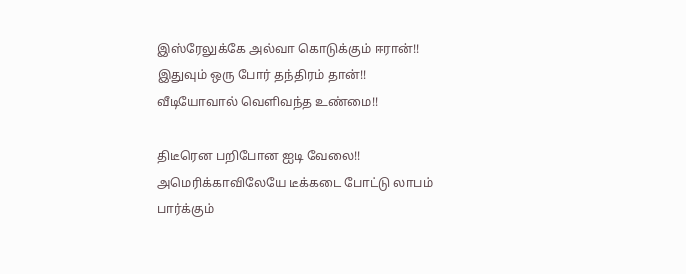இஸ்ரேலுக்கே அல்வா கொடுக்கும் ஈரான்!! இதுவும் ஒரு போர் தந்திரம் தான்!! வீடியோவால் வெளிவந்த உண்மை!!

திடீரென பறிபோன ஐடி வேலை!! அமெரிக்காவிலேயே டீக்கடை போட்டு லாபம் பார்க்கும்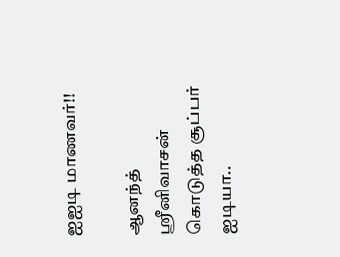ஐஐடி மாணவர்!!

ஆனந்த் ஸ்ரீனிவாசன் கொடுத்த சூப்பர் ஐடியா..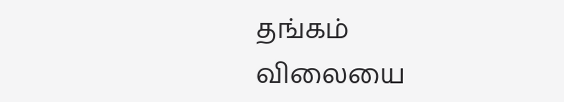தங்கம் விலையை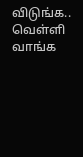விடுங்க.. வெள்ளி வாங்க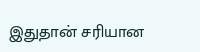இதுதான் சரியான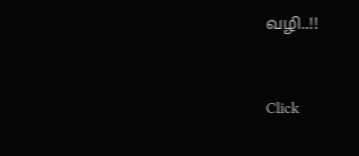வழி..!!



Click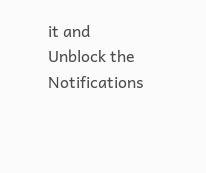it and Unblock the Notifications